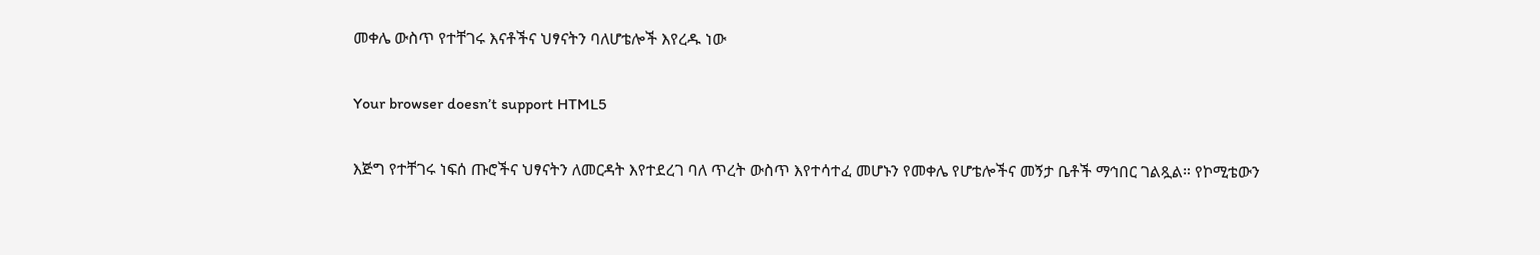መቀሌ ውስጥ የተቸገሩ እናቶችና ህፃናትን ባለሆቴሎች እየረዱ ነው

Your browser doesn’t support HTML5

እጅግ የተቸገሩ ነፍሰ ጡሮችና ህፃናትን ለመርዳት እየተደረገ ባለ ጥረት ውስጥ እየተሳተፈ መሆኑን የመቀሌ የሆቴሎችና መኝታ ቤቶች ማኅበር ገልጿል። የኮሚቴውን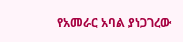የአመራር አባል ያነጋገረው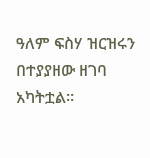ዓለም ፍስሃ ዝርዝሩን በተያያዘው ዘገባ አካትቷል።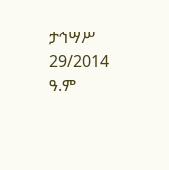ታኅሣሥ 29/2014 ዓ.ም